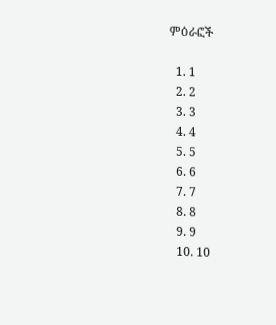ምዕራፎች

  1. 1
  2. 2
  3. 3
  4. 4
  5. 5
  6. 6
  7. 7
  8. 8
  9. 9
  10. 10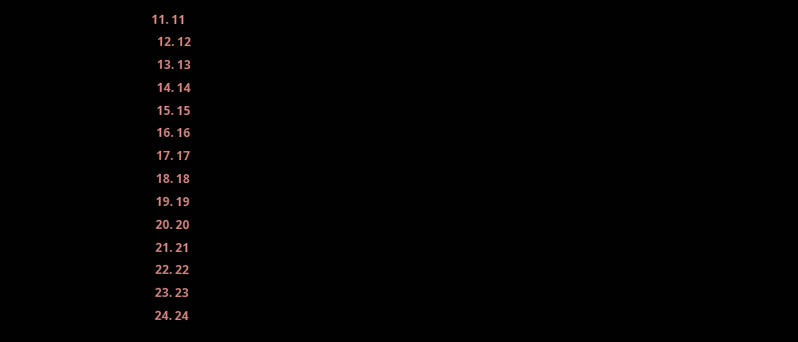11. 11
  12. 12
  13. 13
  14. 14
  15. 15
  16. 16
  17. 17
  18. 18
  19. 19
  20. 20
  21. 21
  22. 22
  23. 23
  24. 24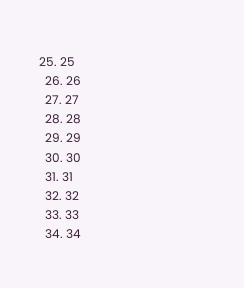25. 25
  26. 26
  27. 27
  28. 28
  29. 29
  30. 30
  31. 31
  32. 32
  33. 33
  34. 34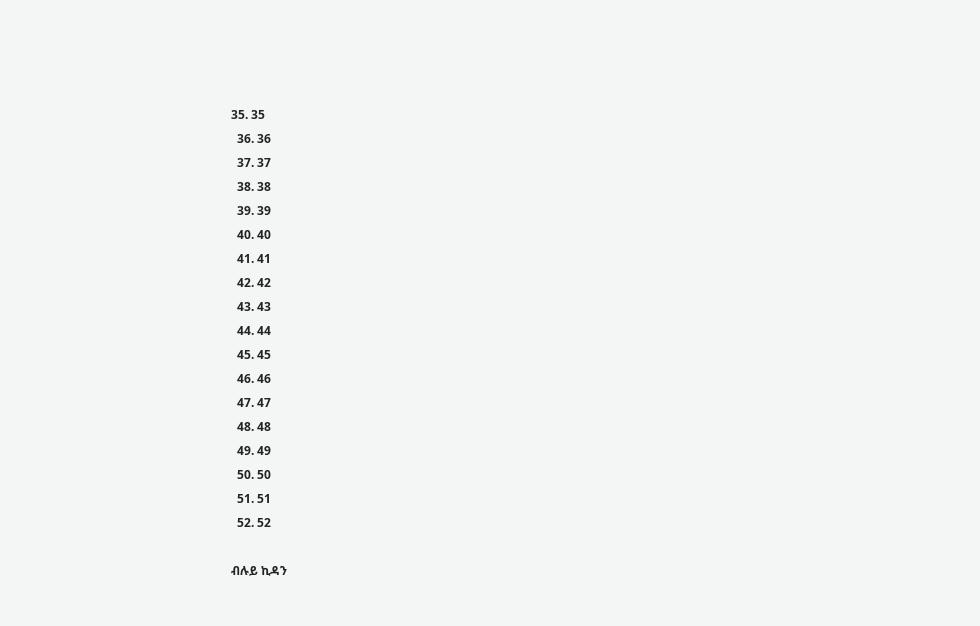35. 35
  36. 36
  37. 37
  38. 38
  39. 39
  40. 40
  41. 41
  42. 42
  43. 43
  44. 44
  45. 45
  46. 46
  47. 47
  48. 48
  49. 49
  50. 50
  51. 51
  52. 52

ብሉይ ኪዳን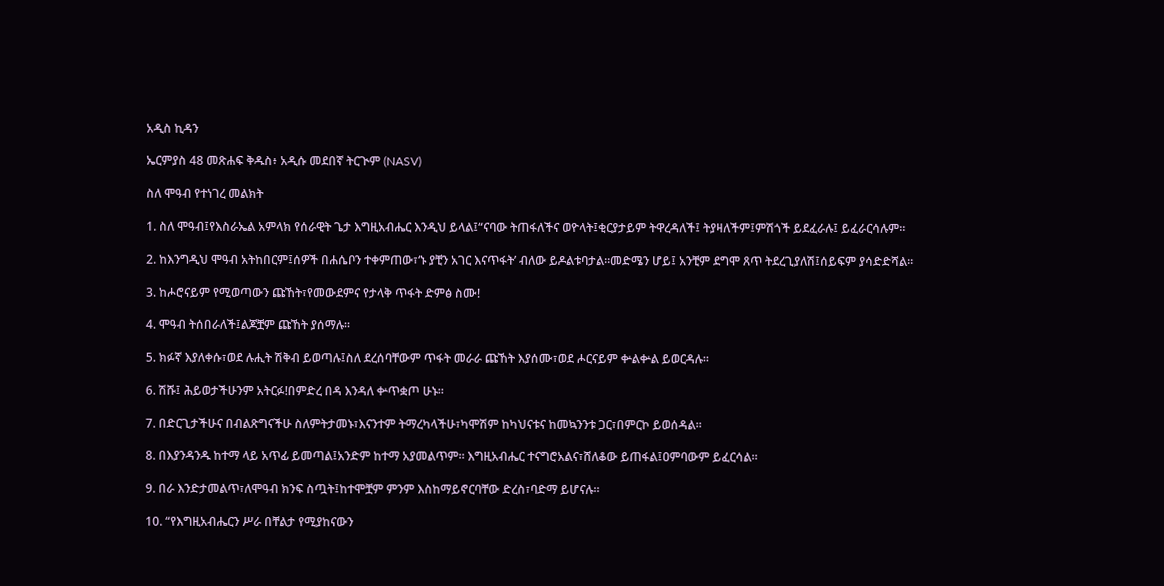አዲስ ኪዳን

ኤርምያስ 48 መጽሐፍ ቅዱስ፥ አዲሱ መደበኛ ትርጒም (NASV)

ስለ ሞዓብ የተነገረ መልክት

1. ስለ ሞዓብ፤የእስራኤል አምላክ የሰራዊት ጌታ እግዚአብሔር እንዲህ ይላል፤“ናባው ትጠፋለችና ወዮላት፤ቂርያታይም ትዋረዳለች፤ ትያዛለችም፤ምሽጎች ይደፈራሉ፤ ይፈራርሳሉም።

2. ከእንግዲህ ሞዓብ አትከበርም፤ሰዎች በሐሴቦን ተቀምጠው፣‘ኑ ያቺን አገር እናጥፋት’ ብለው ይዶልቱባታል።መድሜን ሆይ፤ አንቺም ደግሞ ጸጥ ትደረጊያለሽ፤ሰይፍም ያሳድድሻል።

3. ከሖሮናይም የሚወጣውን ጩኸት፣የመውደምና የታላቅ ጥፋት ድምፅ ስሙ!

4. ሞዓብ ትሰበራለች፤ልጆቿም ጩኸት ያሰማሉ።

5. ክፉኛ እያለቀሱ፣ወደ ሉሒት ሽቅብ ይወጣሉ፤ስለ ደረሰባቸውም ጥፋት መራራ ጩኸት እያሰሙ፣ወደ ሖርናይም ቍልቍል ይወርዳሉ።

6. ሽሹ፤ ሕይወታችሁንም አትርፉ!በምድረ በዳ እንዳለ ቍጥቋጦ ሁኑ።

7. በድርጊታችሁና በብልጽግናችሁ ስለምትታመኑ፣እናንተም ትማረካላችሁ፣ካሞሽም ከካህናቱና ከመኳንንቱ ጋር፣በምርኮ ይወሰዳል።

8. በእያንዳንዱ ከተማ ላይ አጥፊ ይመጣል፤አንድም ከተማ አያመልጥም። እግዚአብሔር ተናግሮአልና፣ሸለቆው ይጠፋል፤ዐምባውም ይፈርሳል።

9. በራ እንድታመልጥ፣ለሞዓብ ክንፍ ስጧት፤ከተሞቿም ምንም እስከማይኖርባቸው ድረስ፣ባድማ ይሆናሉ።

10. “የእግዚአብሔርን ሥራ በቸልታ የሚያከናውን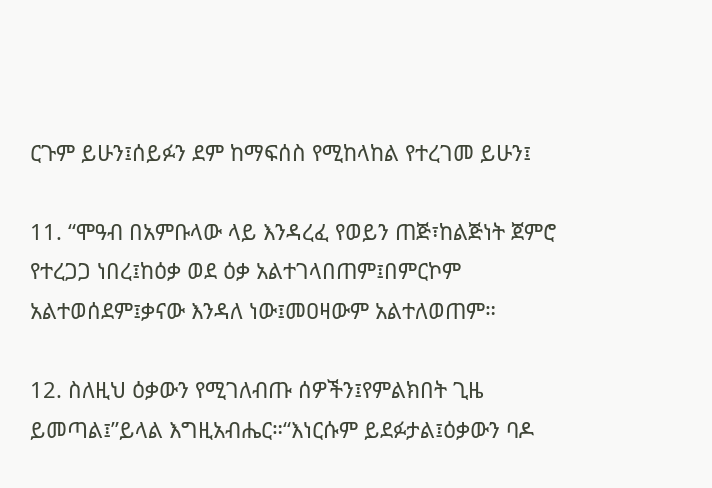ርጉም ይሁን፤ሰይፉን ደም ከማፍሰስ የሚከላከል የተረገመ ይሁን፤

11. “ሞዓብ በአምቡላው ላይ እንዳረፈ የወይን ጠጅ፣ከልጅነት ጀምሮ የተረጋጋ ነበረ፤ከዕቃ ወደ ዕቃ አልተገላበጠም፤በምርኮም አልተወሰደም፤ቃናው እንዳለ ነው፤መዐዛውም አልተለወጠም።

12. ስለዚህ ዕቃውን የሚገለብጡ ሰዎችን፤የምልክበት ጊዜ ይመጣል፤”ይላል እግዚአብሔር።“እነርሱም ይደፉታል፤ዕቃውን ባዶ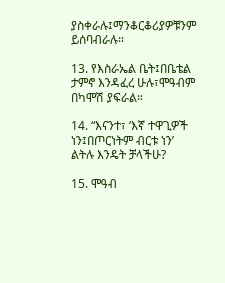ያስቀራሉ፤ማንቆርቆሪያዎቹንም ይሰባብራሉ።

13. የእስራኤል ቤት፤በቤቴል ታምኖ እንዳፈረ ሁሉ፣ሞዓብም በካሞሽ ያፍራል።

14. “እናንተ፣ ‘እኛ ተዋጊዎች ነን፤በጦርነትም ብርቱ ነን’ ልትሉ እንዴት ቻላችሁ?

15. ሞዓብ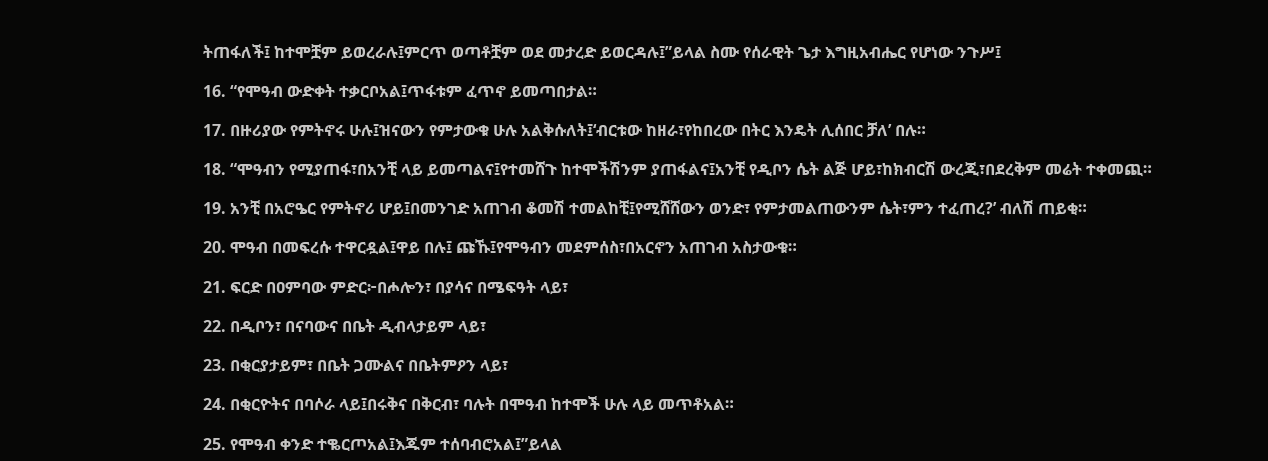ትጠፋለች፤ ከተሞቿም ይወረራሉ፤ምርጥ ወጣቶቿም ወደ መታረድ ይወርዳሉ፤”ይላል ስሙ የሰራዊት ጌታ እግዚአብሔር የሆነው ንጉሥ፤

16. “የሞዓብ ውድቀት ተቃርቦአል፤ጥፋቱም ፈጥኖ ይመጣበታል።

17. በዙሪያው የምትኖሩ ሁሉ፤ዝናውን የምታውቁ ሁሉ አልቅሱለት፤‘ብርቱው ከዘራ፣የከበረው በትር እንዴት ሊሰበር ቻለ’ በሉ።

18. “ሞዓብን የሚያጠፋ፣በአንቺ ላይ ይመጣልና፤የተመሸጉ ከተሞችሽንም ያጠፋልና፤አንቺ የዲቦን ሴት ልጅ ሆይ፣ከክብርሽ ውረጂ፣በደረቅም መሬት ተቀመጪ።

19. አንቺ በአሮዔር የምትኖሪ ሆይ፤በመንገድ አጠገብ ቆመሽ ተመልከቺ፤የሚሸሸውን ወንድ፣ የምታመልጠውንም ሴት፣ምን ተፈጠረ?’ ብለሽ ጠይቂ።

20. ሞዓብ በመፍረሱ ተዋርዷል፤ዋይ በሉ፤ ጩኹ፤የሞዓብን መደምሰስ፣በአርኖን አጠገብ አስታውቁ።

21. ፍርድ በዐምባው ምድር፦በሖሎን፣ በያሳና በሜፍዓት ላይ፣

22. በዲቦን፣ በናባውና በቤት ዲብላታይም ላይ፣

23. በቂርያታይም፣ በቤት ጋሙልና በቤትምዖን ላይ፣

24. በቂርዮትና በባሶራ ላይ፤በሩቅና በቅርብ፣ ባሉት በሞዓብ ከተሞች ሁሉ ላይ መጥቶአል።

25. የሞዓብ ቀንድ ተቈርጦአል፤እጁም ተሰባብሮአል፤”ይላል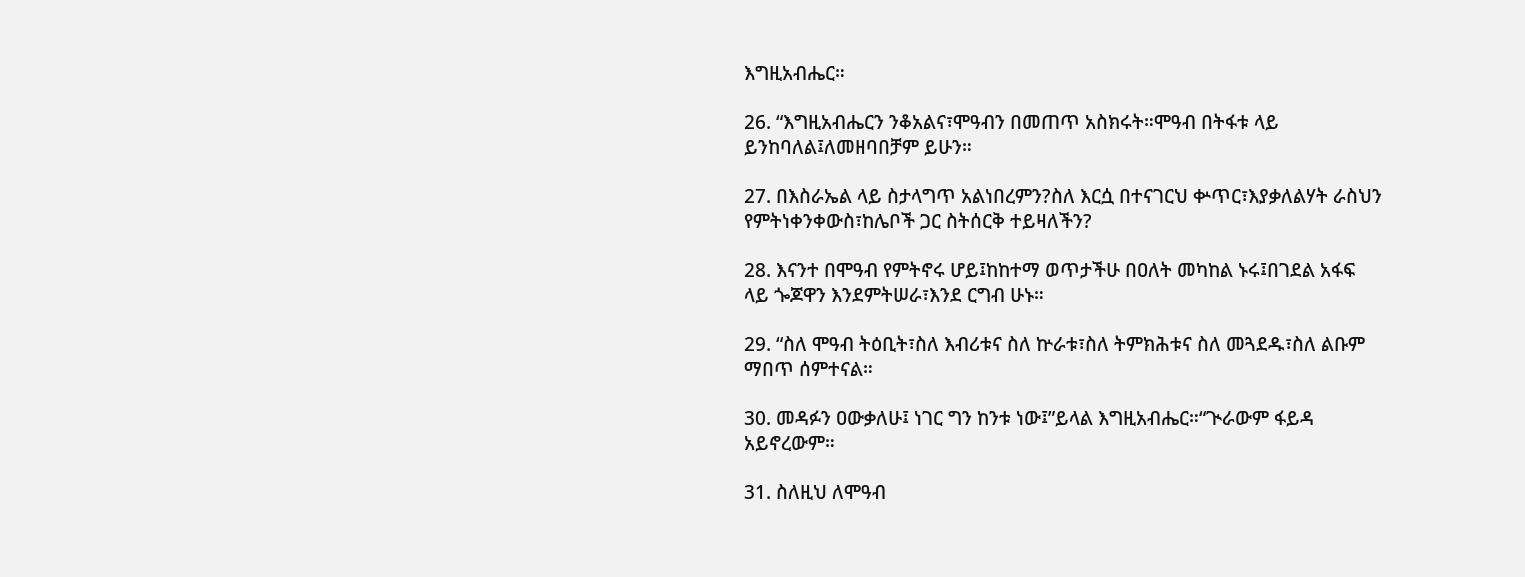እግዚአብሔር።

26. “እግዚአብሔርን ንቆአልና፣ሞዓብን በመጠጥ አስክሩት።ሞዓብ በትፋቱ ላይ ይንከባለል፤ለመዘባበቻም ይሁን።

27. በእስራኤል ላይ ስታላግጥ አልነበረምን?ስለ እርሷ በተናገርህ ቍጥር፣እያቃለልሃት ራስህን የምትነቀንቀውስ፣ከሌቦች ጋር ስትሰርቅ ተይዛለችን?

28. እናንተ በሞዓብ የምትኖሩ ሆይ፤ከከተማ ወጥታችሁ በዐለት መካከል ኑሩ፤በገደል አፋፍ ላይ ጐጆዋን እንደምትሠራ፣እንደ ርግብ ሁኑ።

29. “ስለ ሞዓብ ትዕቢት፣ስለ እብሪቱና ስለ ኵራቱ፣ስለ ትምክሕቱና ስለ መጓደዱ፣ስለ ልቡም ማበጥ ሰምተናል።

30. መዳፉን ዐውቃለሁ፤ ነገር ግን ከንቱ ነው፤”ይላል እግዚአብሔር።“ጒራውም ፋይዳ አይኖረውም።

31. ስለዚህ ለሞዓብ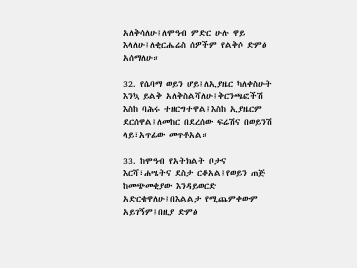አለቅሳለሁ፤ለሞዓብ ምድር ሁሉ ዋይ እላለሁ፤ለቂርሔሬስ ሰዎችም የልቅሶ ድምፅ አሰማለሁ።

32. የሴባማ ወይን ሆይ፤ለኢያዜር ካለቀስሁት እንኳ ይልቅ አለቅስልሻለሁ፤ቅርንጫፎችሽ እስከ ባሕሩ ተዘርግተዋል፤እስከ ኢያዜርም ደርሰዋል፤ለመከር በደረሰው ፍሬሽና በወይንሽ ላይ፣አጥፊው መጥቶአል።

33. ከሞዓብ የአትክልት ቦታና እርሻ፣ሐሤትና ደስታ ርቆአል፤የወይን ጠጅ ከመጭመቂያው እንዳይወርድ አድርቄዋለሁ፤በእልልታ የሚጨምቀውም አይገኝም፤በዚያ ድምፅ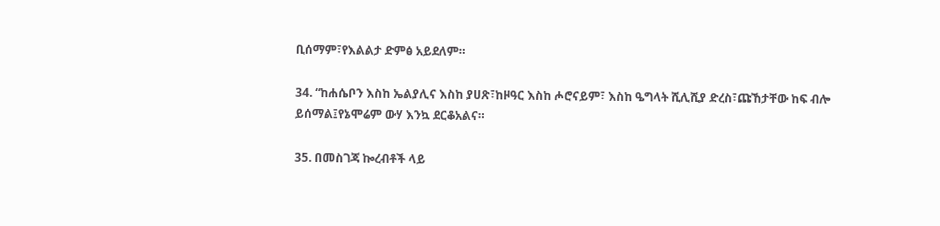ቢሰማም፣የእልልታ ድምፅ አይደለም።

34. “ከሐሴቦን እስከ ኤልያሊና እስከ ያሀጽ፣ከዞዓር እስከ ሖሮናይም፣ እስከ ዔግላት ሺሊሺያ ድረስ፣ጩኸታቸው ከፍ ብሎ ይሰማል፤የኔሞሬም ውሃ እንኳ ደርቆአልና።

35. በመስገጃ ኰረብቶች ላይ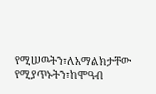የሚሠዉትን፣ለአማልክታቸው የሚያጥኑትን፣ከሞዓብ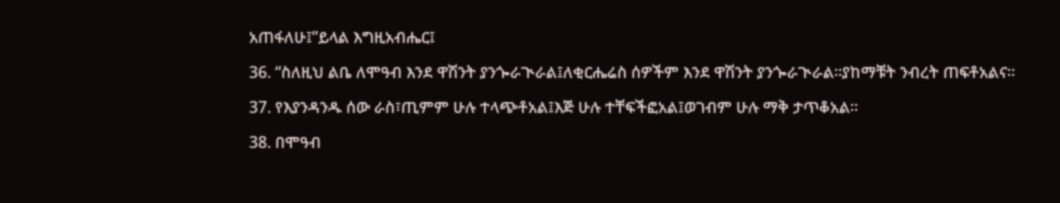አጠፋለሁ፤”ይላል እግዚአብሔር፤

36. “ስለዚህ ልቤ ለሞዓብ እንደ ዋሽንት ያንጐራጒራል፤ለቂርሔሬስ ሰዎችም እንደ ዋሽንት ያንጐራጒራል።ያከማቹት ንብረት ጠፍቶአልና።

37. የእያንዳንዱ ሰው ራስ፣ጢምም ሁሉ ተላጭቶአል፤እጅ ሁሉ ተቸፍችፎአል፤ወገብም ሁሉ ማቅ ታጥቆአል።

38. በሞዓብ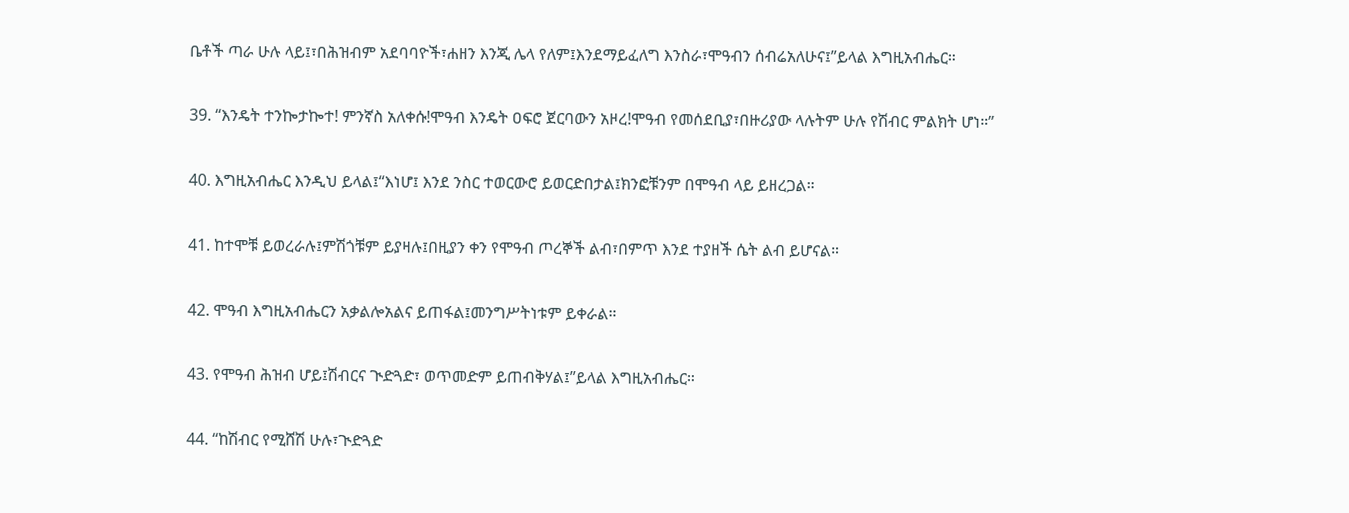ቤቶች ጣራ ሁሉ ላይ፤፣በሕዝብም አደባባዮች፣ሐዘን እንጂ ሌላ የለም፤እንደማይፈለግ እንስራ፣ሞዓብን ሰብሬአለሁና፤”ይላል እግዚአብሔር።

39. “እንዴት ተንኰታኰተ! ምንኛስ አለቀሱ!ሞዓብ እንዴት ዐፍሮ ጀርባውን አዞረ!ሞዓብ የመሰደቢያ፣በዙሪያው ላሉትም ሁሉ የሽብር ምልክት ሆነ።”

40. እግዚአብሔር እንዲህ ይላል፤“እነሆ፤ እንደ ንስር ተወርውሮ ይወርድበታል፤ክንፎቹንም በሞዓብ ላይ ይዘረጋል።

41. ከተሞቹ ይወረራሉ፤ምሽጎቹም ይያዛሉ፤በዚያን ቀን የሞዓብ ጦረኞች ልብ፣በምጥ እንደ ተያዘች ሴት ልብ ይሆናል።

42. ሞዓብ እግዚአብሔርን አቃልሎአልና ይጠፋል፤መንግሥትነቱም ይቀራል።

43. የሞዓብ ሕዝብ ሆይ፤ሽብርና ጒድጓድ፣ ወጥመድም ይጠብቅሃል፤”ይላል እግዚአብሔር።

44. “ከሽብር የሚሸሽ ሁሉ፣ጒድጓድ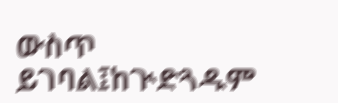ውስጥ ይገባል፤ከጒድጓዱም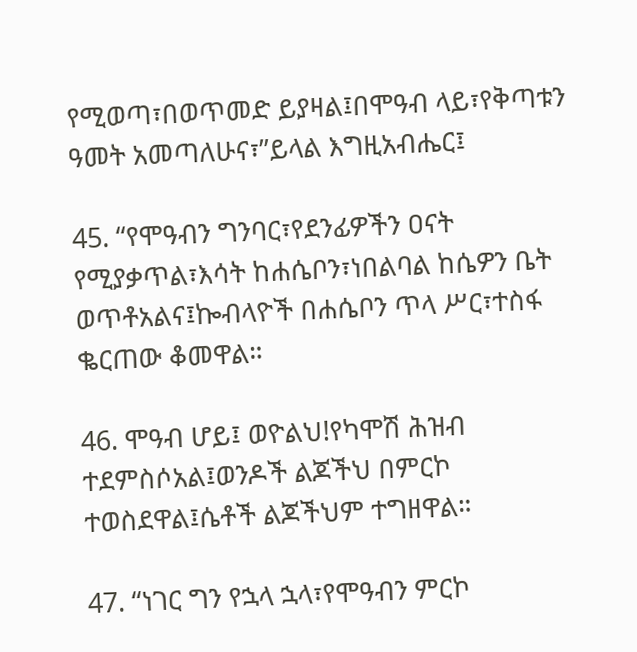የሚወጣ፣በወጥመድ ይያዛል፤በሞዓብ ላይ፣የቅጣቱን ዓመት አመጣለሁና፣”ይላል እግዚአብሔር፤

45. “የሞዓብን ግንባር፣የደንፊዎችን ዐናት የሚያቃጥል፣እሳት ከሐሴቦን፣ነበልባል ከሴዎን ቤት ወጥቶአልና፤ኰብላዮች በሐሴቦን ጥላ ሥር፣ተስፋ ቈርጠው ቆመዋል።

46. ሞዓብ ሆይ፤ ወዮልህ!የካሞሽ ሕዝብ ተደምስሶአል፤ወንዶች ልጆችህ በምርኮ ተወስደዋል፤ሴቶች ልጆችህም ተግዘዋል።

47. “ነገር ግን የኋላ ኋላ፣የሞዓብን ምርኮ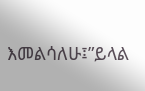እመልሳለሁ፤”ይላል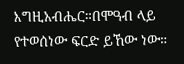እግዚአብሔር።በሞዓብ ላይ የተወሰነው ፍርድ ይኸው ነው።